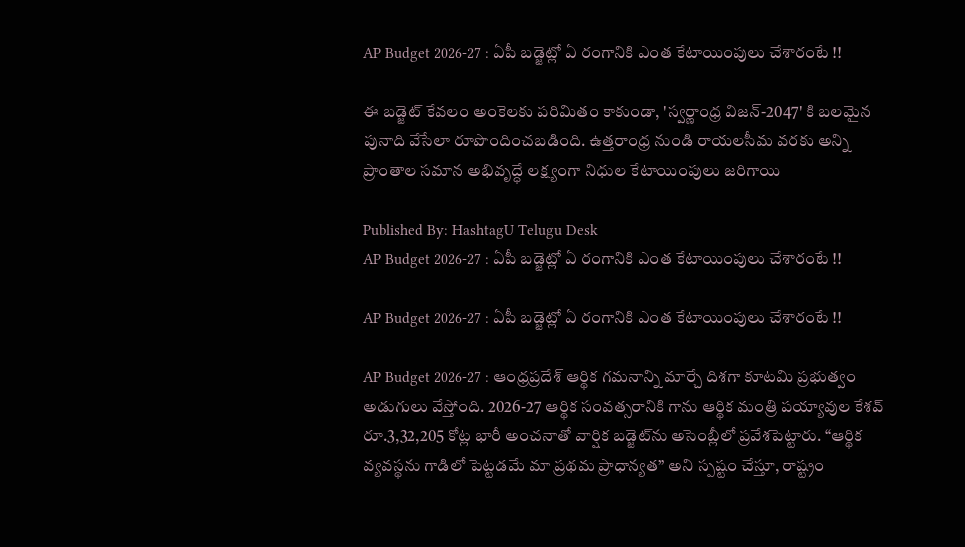AP Budget 2026-27 : ఏపీ బడ్జెట్లో ఏ రంగానికి ఎంత కేటాయింపులు చేశారంటే !!

ఈ బడ్జెట్ కేవలం అంకెలకు పరిమితం కాకుండా, 'స్వర్ణాంధ్ర విజన్-2047' కి బలమైన పునాది వేసేలా రూపొందించబడింది. ఉత్తరాంధ్ర నుండి రాయలసీమ వరకు అన్ని ప్రాంతాల సమాన అభివృద్ధే లక్ష్యంగా నిధుల కేటాయింపులు జరిగాయి

Published By: HashtagU Telugu Desk
AP Budget 2026-27 : ఏపీ బడ్జెట్లో ఏ రంగానికి ఎంత కేటాయింపులు చేశారంటే !!

AP Budget 2026-27 : ఏపీ బడ్జెట్లో ఏ రంగానికి ఎంత కేటాయింపులు చేశారంటే !!

AP Budget 2026-27 : ఆంధ్రప్రదేశ్ ఆర్థిక గమనాన్ని మార్చే దిశగా కూటమి ప్రభుత్వం అడుగులు వేస్తోంది. 2026-27 ఆర్థిక సంవత్సరానికి గాను ఆర్థిక మంత్రి పయ్యావుల కేశవ్ రూ.3,32,205 కోట్ల భారీ అంచనాతో వార్షిక బడ్జెట్‌ను అసెంబ్లీలో ప్రవేశపెట్టారు. “ఆర్థిక వ్యవస్థను గాడిలో పెట్టడమే మా ప్రథమ ప్రాధాన్యత” అని స్పష్టం చేస్తూ, రాష్ట్రం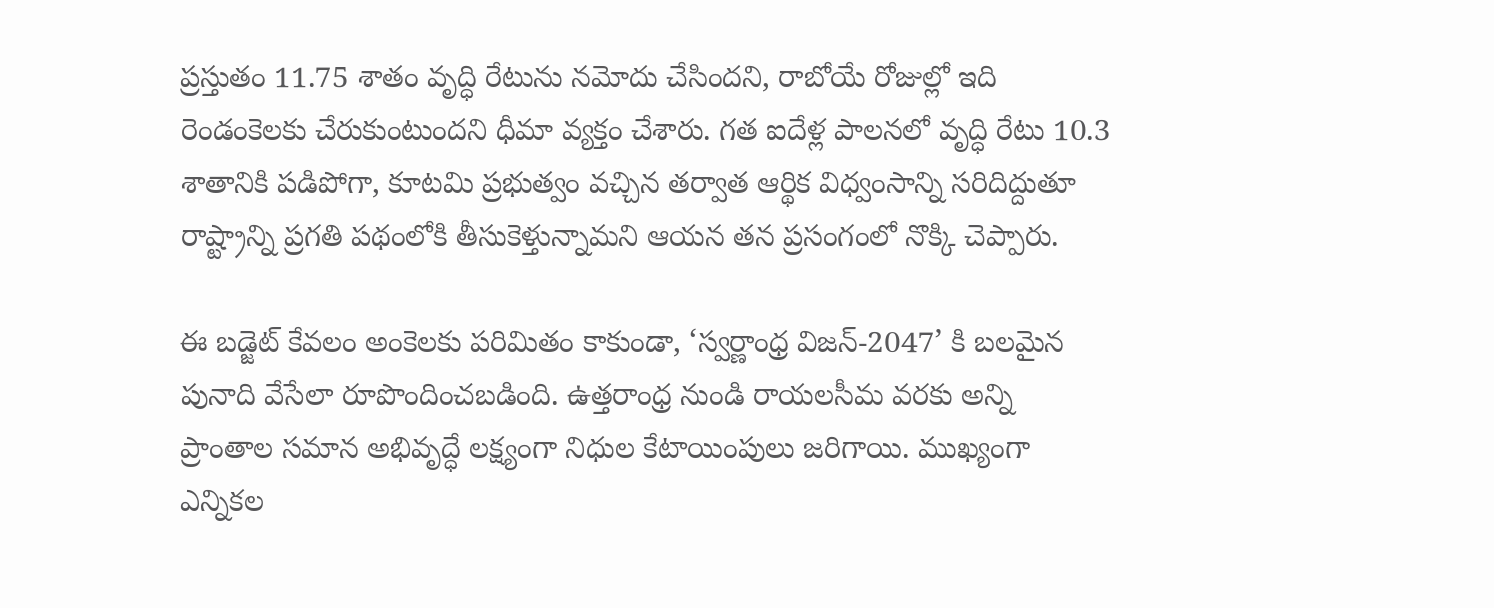ప్రస్తుతం 11.75 శాతం వృద్ధి రేటును నమోదు చేసిందని, రాబోయే రోజుల్లో ఇది రెండంకెలకు చేరుకుంటుందని ధీమా వ్యక్తం చేశారు. గత ఐదేళ్ల పాలనలో వృద్ధి రేటు 10.3 శాతానికి పడిపోగా, కూటమి ప్రభుత్వం వచ్చిన తర్వాత ఆర్థిక విధ్వంసాన్ని సరిదిద్దుతూ రాష్ట్రాన్ని ప్రగతి పథంలోకి తీసుకెళ్తున్నామని ఆయన తన ప్రసంగంలో నొక్కి చెప్పారు.

ఈ బడ్జెట్ కేవలం అంకెలకు పరిమితం కాకుండా, ‘స్వర్ణాంధ్ర విజన్-2047’ కి బలమైన పునాది వేసేలా రూపొందించబడింది. ఉత్తరాంధ్ర నుండి రాయలసీమ వరకు అన్ని ప్రాంతాల సమాన అభివృద్ధే లక్ష్యంగా నిధుల కేటాయింపులు జరిగాయి. ముఖ్యంగా ఎన్నికల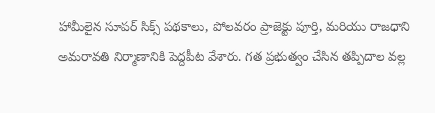హామీలైన సూపర్ సిక్స్ పథకాలు, పోలవరం ప్రాజెక్టు పూర్తి, మరియు రాజధాని అమరావతి నిర్మాణానికి పెద్దపీట వేశారు. గత ప్రభుత్వం చేసిన తప్పిదాల వల్ల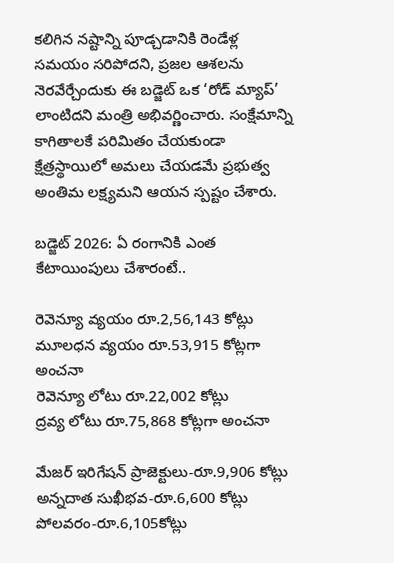కలిగిన నష్టాన్ని పూడ్చడానికి రెండేళ్ల సమయం సరిపోదని, ప్రజల ఆశలను నెరవేర్చేందుకు ఈ బడ్జెట్ ఒక ‘రోడ్ మ్యాప్’ లాంటిదని మంత్రి అభివర్ణించారు. సంక్షేమాన్ని కాగితాలకే పరిమితం చేయకుండా క్షేత్రస్థాయిలో అమలు చేయడమే ప్రభుత్వ అంతిమ లక్ష్యమని ఆయన స్పష్టం చేశారు.

బడ్జెట్ 2026: ఏ రంగానికి ఎంత కేటాయింపులు చేశారంటే..

రెవెన్యూ వ్యయం రూ.2,56,143 కోట్లు
మూలధన వ్యయం రూ.53,915 కోట్లగా అంచనా
రెవెన్యూ లోటు రూ.22,002 కోట్లు
ద్రవ్య లోటు రూ.75,868 కోట్లగా అంచనా

మేజర్ ఇరిగేషన్ ప్రాజెక్టులు-రూ.9,906 కోట్లు
అన్నదాత సుఖీభవ-రూ.6,600 కోట్లు
పోలవరం-రూ.6,105కోట్లు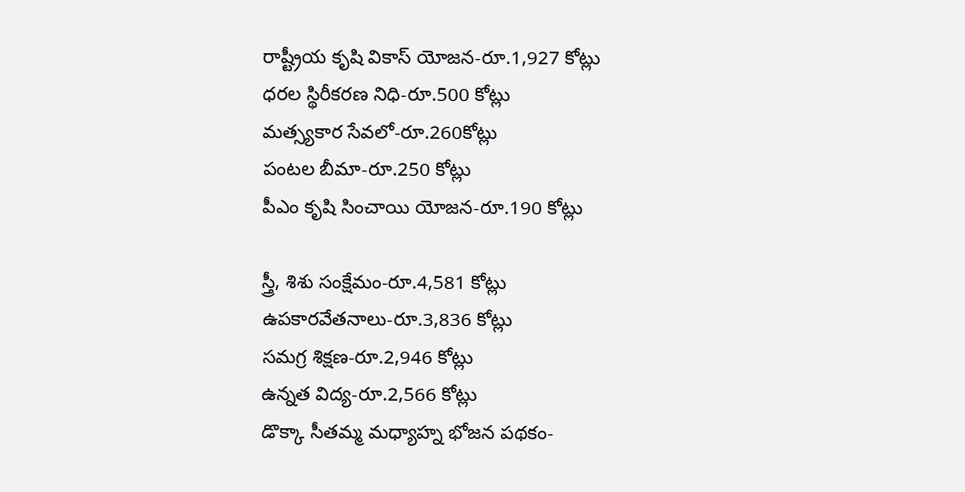రాష్ట్రీయ కృషి వికాస్ యోజన-రూ.1,927 కోట్లు
ధరల స్థిరీకరణ నిధి-రూ.500 కోట్లు
మత్స్యకార సేవలో-రూ.260కోట్లు
పంటల బీమా-రూ.250 కోట్లు
పీఎం కృషి సించాయి యోజన-రూ.190 కోట్లు

స్త్రీ, శిశు సంక్షేమం-రూ.4,581 కోట్లు
ఉపకారవేతనాలు-రూ.3,836 కోట్లు
సమగ్ర శిక్షణ-రూ.2,946 కోట్లు
ఉన్నత విద్య-రూ.2,566 కోట్లు
డొక్కా సీతమ్మ మధ్యాహ్న భోజన పథకం-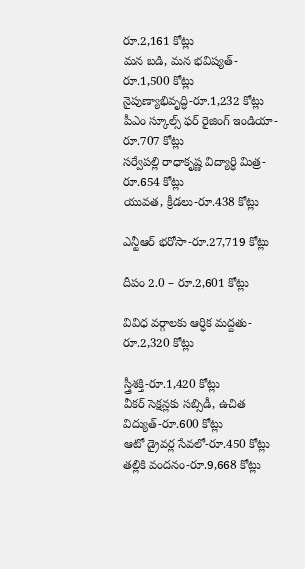రూ.2,161 కోట్లు
మన బడి, మన భవిష్యత్-రూ.1,500 కోట్లు
నైపుణ్యాభివృద్ధి-రూ.1,232 కోట్లు
పీఎం స్కూల్స్ ఫర్ రైజింగ్ ఇండియా-రూ.707 కోట్లు
సర్వేపల్లి రాధాకృష్ణ విద్యార్ధి మిత్ర-రూ.654 కోట్లు
యువత, క్రీడలు-రూ.438 కోట్లు

ఎన్టీఆర్ భరోసా-రూ.27,719 కోట్లు

దీపం 2.0 – రూ.2,601 కోట్లు

వివిధ వర్గాలకు ఆర్ధిక మద్దతు-రూ.2,320 కోట్లు

స్త్రీశక్తి-రూ.1,420 కోట్లు
వీకర్ సెక్షన్లకు సబ్సిడీ, ఉచిత విద్యుత్-రూ.600 కోట్లు
ఆటో డ్రైవర్ల సేవలో-రూ.450 కోట్లు
తల్లికి వందనం-రూ.9,668 కోట్లు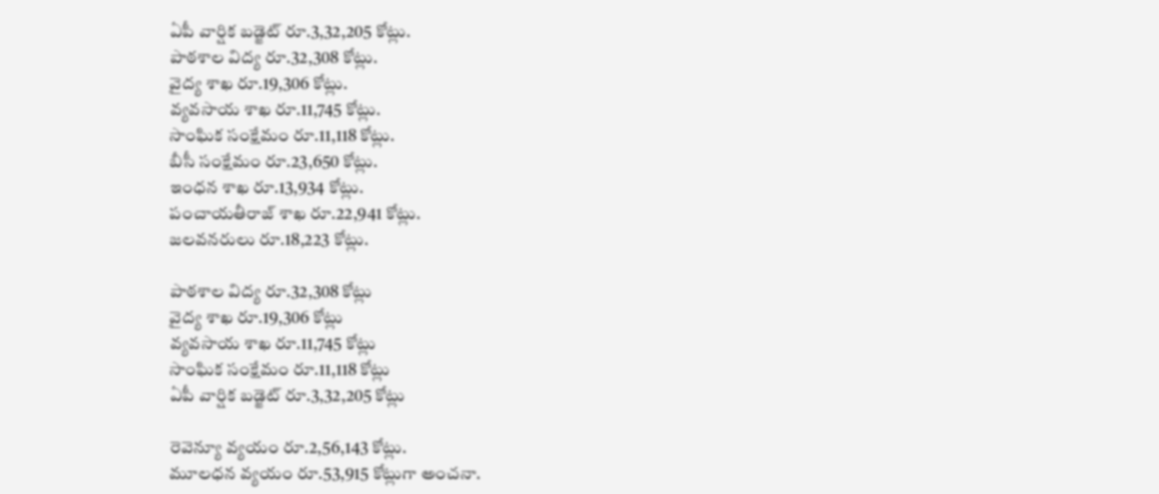ఏపీ వార్షిక బడ్జెట్‌ రూ.3,32,205 కోట్లు.
పాఠశాల విద్య రూ.32,308 కోట్లు.
వైద్య శాఖ రూ.19,306 కోట్లు.
వ్యవసాయ శాఖ రూ.11,745 కోట్లు.
సాంఘిక సంక్షేమం రూ.11,118 కోట్లు.
బీసీ సంక్షేమం రూ.23,650 కోట్లు.
ఇంధన శాఖ రూ.13,934 కోట్లు.
పంచాయతీరాజ్‌ శాఖ రూ.22,941 కోట్లు.
జలవనరులు రూ.18,223 కోట్లు.

పాఠశాల విద్య రూ.32,308 కోట్లు
వైద్య శాఖ రూ.19,306 కోట్లు
వ్యవసాయ శాఖ రూ.11,745 కోట్లు
సాంఘిక సంక్షేమం రూ.11,118 కోట్లు
ఏపీ వార్షిక బడ్జెట్‌ రూ.3,32,205 కోట్లు

రెవెన్యూ వ్యయం రూ.2,56,143 కోట్లు.
మూలధన వ్యయం రూ.53,915 కోట్లుగా అంచనా.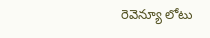రెవెన్యూ లోటు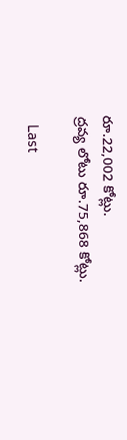రూ.22,002 కోట్లు.
ద్రవ్య లోటు రూ.75,868 కోట్లు.

  Last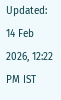Updated: 14 Feb 2026, 12:22 PM IST